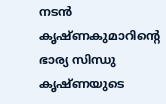നടൻ കൃഷ്ണകുമാറിന്റെ ഭാര്യ സിന്ധു കൃഷ്ണയുടെ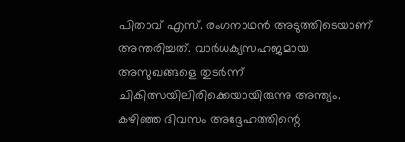പിതാവ് എസ്. രംഗനാഥൻ അടുത്തിടെയാണ് അന്തരിച്ചത്. വാർധക്യസഹജമായ അസുഖങ്ങളെ തുടർന്ന് ചികിത്സയിലിരിക്കെയായിരുന്നു അന്ത്യം. കഴിഞ്ഞ ദിവസം അദ്ദേഹത്തിന്റെ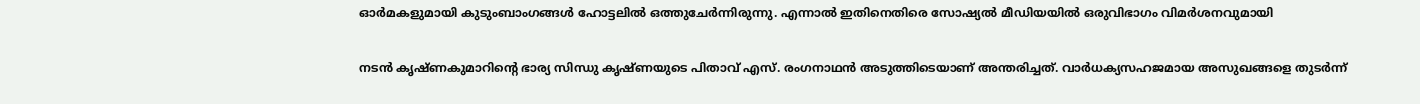ഓർമകളുമായി കുടുംബാംഗങ്ങൾ ഹോട്ടലിൽ ഒത്തുചേർന്നിരുന്നു. എന്നാൽ ഇതിനെതിരെ സോഷ്യൽ മീഡിയയില്‍ ഒരുവിഭാഗം വിമർശനവുമായി

നടൻ കൃഷ്ണകുമാറിന്റെ ഭാര്യ സിന്ധു കൃഷ്ണയുടെ പിതാവ് എസ്. രംഗനാഥൻ അടുത്തിടെയാണ് അന്തരിച്ചത്. വാർധക്യസഹജമായ അസുഖങ്ങളെ തുടർന്ന്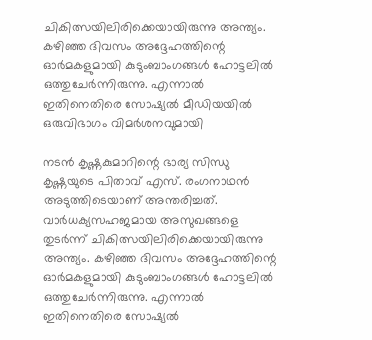ചികിത്സയിലിരിക്കെയായിരുന്നു അന്ത്യം. കഴിഞ്ഞ ദിവസം അദ്ദേഹത്തിന്റെ ഓർമകളുമായി കുടുംബാംഗങ്ങൾ ഹോട്ടലിൽ ഒത്തുചേർന്നിരുന്നു. എന്നാൽ ഇതിനെതിരെ സോഷ്യൽ മീഡിയയില്‍ ഒരുവിഭാഗം വിമർശനവുമായി

നടൻ കൃഷ്ണകുമാറിന്റെ ഭാര്യ സിന്ധു കൃഷ്ണയുടെ പിതാവ് എസ്. രംഗനാഥൻ അടുത്തിടെയാണ് അന്തരിച്ചത്. വാർധക്യസഹജമായ അസുഖങ്ങളെ തുടർന്ന് ചികിത്സയിലിരിക്കെയായിരുന്നു അന്ത്യം. കഴിഞ്ഞ ദിവസം അദ്ദേഹത്തിന്റെ ഓർമകളുമായി കുടുംബാംഗങ്ങൾ ഹോട്ടലിൽ ഒത്തുചേർന്നിരുന്നു. എന്നാൽ ഇതിനെതിരെ സോഷ്യൽ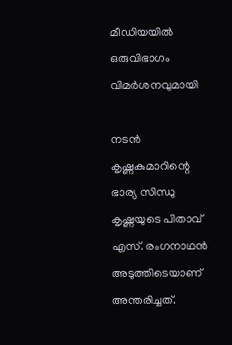മീഡിയയില്‍ ഒരുവിഭാഗം വിമർശനവുമായി

നടൻ കൃഷ്ണകുമാറിന്റെ ഭാര്യ സിന്ധു കൃഷ്ണയുടെ പിതാവ് എസ്. രംഗനാഥൻ അടുത്തിടെയാണ് അന്തരിച്ചത്.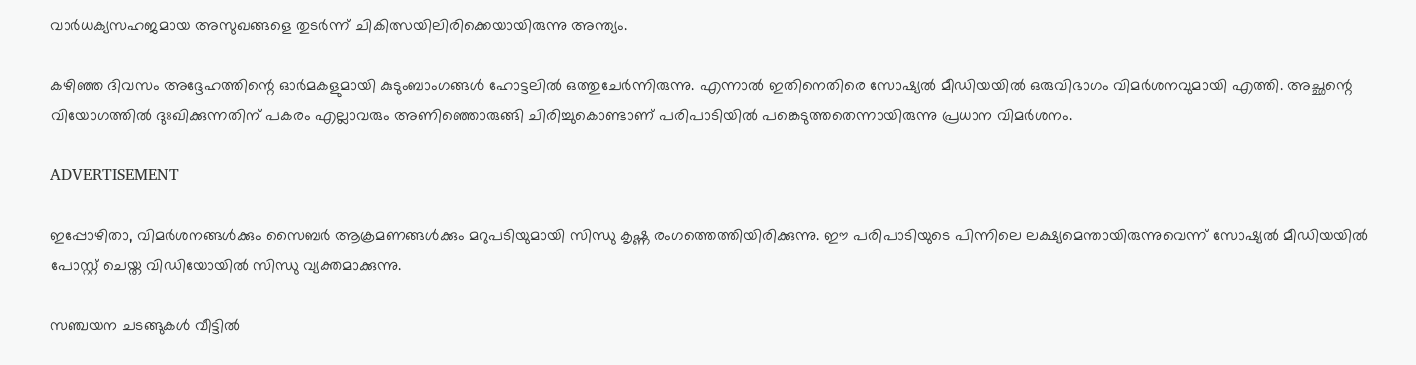വാർധക്യസഹജമായ അസുഖങ്ങളെ തുടർന്ന് ചികിത്സയിലിരിക്കെയായിരുന്നു അന്ത്യം.

കഴിഞ്ഞ ദിവസം അദ്ദേഹത്തിന്റെ ഓർമകളുമായി കുടുംബാംഗങ്ങൾ ഹോട്ടലിൽ ഒത്തുചേർന്നിരുന്നു. എന്നാൽ ഇതിനെതിരെ സോഷ്യൽ മീഡിയയില്‍ ഒരുവിഭാഗം വിമർശനവുമായി എത്തി. അച്ഛന്റെ വിയോഗത്തിൽ ദുഃഖിക്കുന്നതിന് പകരം എല്ലാവരും അണിഞ്ഞൊരുങ്ങി ചിരിച്ചുകൊണ്ടാണ് പരിപാടിയിൽ പങ്കെടുത്തതെന്നായിരുന്നു പ്രധാന വിമർശനം.

ADVERTISEMENT

ഇപ്പോഴിതാ, വിമർശനങ്ങൾക്കും സൈബർ ആക്രമണങ്ങൾക്കും മറുപടിയുമായി സിന്ധു കൃഷ്ണ രംഗത്തെത്തിയിരിക്കുന്നു. ഈ പരിപാടിയുടെ പിന്നിലെ ലക്ഷ്യമെന്തായിരുന്നുവെന്ന് സോഷ്യൽ മീഡിയയിൽ പോസ്റ്റ് ചെയ്ത വിഡിയോയില്‍ സിന്ധു വ്യക്തമാക്കുന്നു.

സഞ്ചയന ചടങ്ങുകൾ വീട്ടിൽ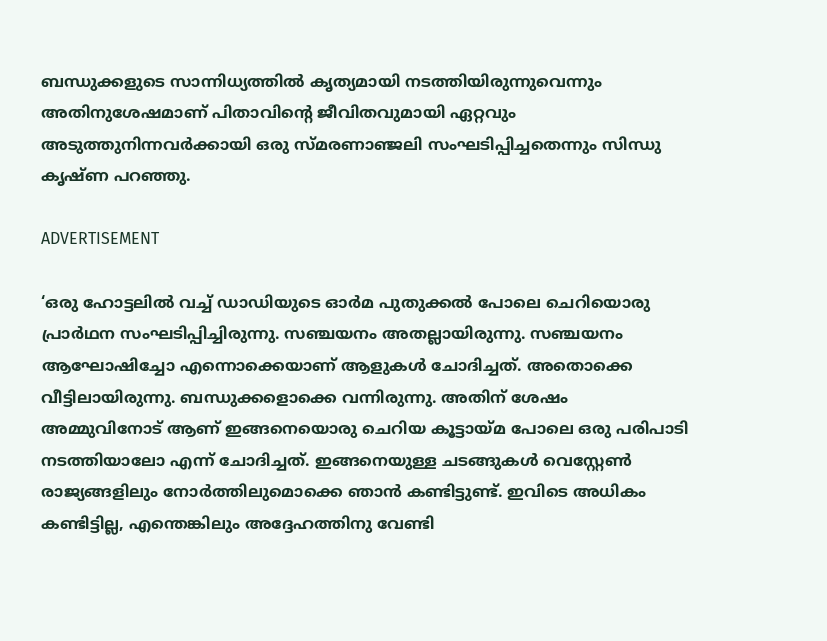ബന്ധുക്കളുടെ സാന്നിധ്യത്തിൽ കൃത്യമായി നടത്തിയിരുന്നുവെന്നും അതിനുശേഷമാണ് പിതാവിന്റെ ജീവിതവുമായി ഏറ്റവും അടുത്തുനിന്നവർക്കായി ഒരു സ്മരണാഞ്ജലി സംഘടിപ്പിച്ചതെന്നും സിന്ധു കൃഷ്ണ പറഞ്ഞു.

ADVERTISEMENT

‘ഒരു ഹോട്ടലിൽ വച്ച് ഡാഡിയുടെ ഓർമ പുതുക്കൽ പോലെ ചെറിയൊരു പ്രാർഥന സംഘടിപ്പിച്ചിരുന്നു. സഞ്ചയനം അതല്ലായിരുന്നു. സഞ്ചയനം ആഘോഷിച്ചോ എന്നൊക്കെയാണ് ആളുകള്‍ ചോദിച്ചത്. അതൊക്കെ വീട്ടിലായിരുന്നു. ബന്ധുക്കളൊക്കെ വന്നിരുന്നു. അതിന് ശേഷം അമ്മുവിനോട് ആണ് ഇങ്ങനെയൊരു ചെറിയ കൂട്ടായ്മ പോലെ ഒരു പരിപാടി നടത്തിയാലോ എന്ന് ചോദിച്ചത്. ഇങ്ങനെയുള്ള ചടങ്ങുകൾ വെസ്റ്റേൺ രാജ്യങ്ങളിലും നോർത്തിലുമൊക്കെ ഞാൻ കണ്ടിട്ടുണ്ട്. ഇവിടെ അധികം കണ്ടിട്ടില്ല, എന്തെങ്കിലും അദ്ദേഹത്തിനു വേണ്ടി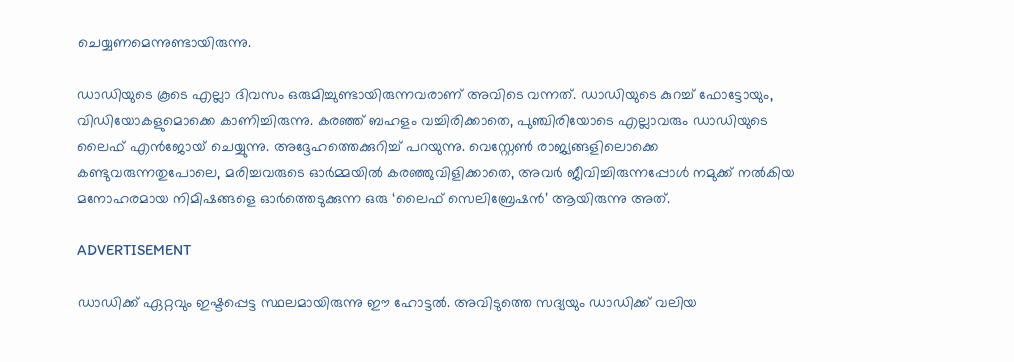ചെയ്യണമെന്നുണ്ടായിരുന്നു.

ഡാഡിയുടെ കൂടെ എല്ലാ ദിവസം ഒരുമിച്ചുണ്ടായിരുന്നവരാണ് അവിടെ വന്നത്. ഡാഡിയുടെ കുറച്ച് ഫോട്ടോയും, വിഡിയോകളുമൊക്കെ കാണിച്ചിരുന്നു. കരഞ്ഞ് ബഹളം വച്ചിരിക്കാതെ, പുഞ്ചിരിയോടെ എല്ലാവരും ഡാഡിയുടെ ലൈഫ് എന്‍ജോയ് ചെയ്യുന്നു. അദ്ദേഹത്തെക്കുറിച്ച് പറയുന്നു. വെസ്റ്റേൺ രാജ്യങ്ങളിലൊക്കെ കണ്ടുവരുന്നതുപോലെ, മരിച്ചവരുടെ ഓർമ്മയിൽ കരഞ്ഞുവിളിക്കാതെ, അവർ ജീവിച്ചിരുന്നപ്പോൾ നമുക്ക് നൽകിയ മനോഹരമായ നിമിഷങ്ങളെ ഓർത്തെടുക്കുന്ന ഒരു ‘ലൈഫ് സെലിബ്രേഷൻ’ ആയിരുന്നു അത്.

ADVERTISEMENT

ഡാഡിക്ക് ഏറ്റവും ഇഷ്ടപ്പെട്ട സ്ഥലമായിരുന്നു ഈ ഹോട്ടൽ. അവിടുത്തെ സദ്യയും ഡാഡിക്ക് വലിയ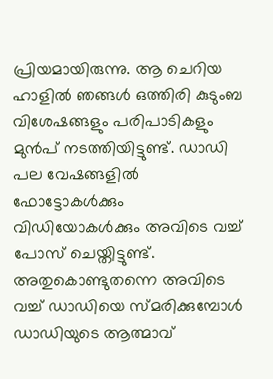പ്രിയമായിരുന്നു. ആ ചെറിയ ഹാളിൽ ഞങ്ങൾ ഒത്തിരി കുടുംബ വിശേഷങ്ങളും പരിപാടികളും മുൻപ് നടത്തിയിട്ടുണ്ട്. ഡാഡി പല വേഷങ്ങളിൽ ഫോട്ടോകൾക്കും വിഡിയോകൾക്കും അവിടെ വച്ച് പോസ് ചെയ്തിട്ടുണ്ട്. അതുകൊണ്ടുതന്നെ അവിടെ വച്ച് ഡാഡിയെ സ്മരിക്കുമ്പോൾ ഡാഡിയുടെ ആത്മാവ്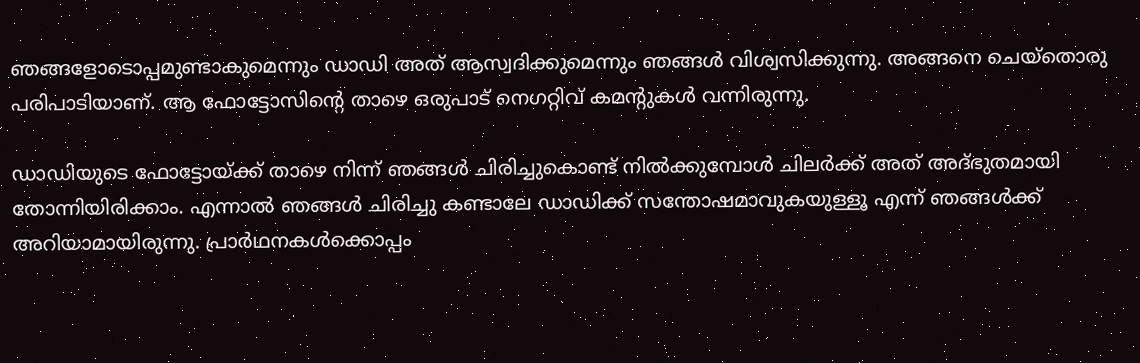ഞങ്ങളോടൊപ്പമുണ്ടാകുമെന്നും ഡാഡി അത് ആസ്വദിക്കുമെന്നും ഞങ്ങൾ വിശ്വസിക്കുന്നു. അങ്ങനെ ചെയ്തൊരു പരിപാടിയാണ്. ആ ഫോട്ടോസിന്റെ താഴെ ഒരുപാട് നെഗറ്റിവ് കമന്റുകൾ വന്നിരുന്നു.

ഡാഡിയുടെ ഫോട്ടോയ്ക്ക് താഴെ നിന്ന് ഞങ്ങൾ ചിരിച്ചുകൊണ്ട് നിൽക്കുമ്പോൾ ചിലർക്ക് അത് അദ്ഭുതമായി തോന്നിയിരിക്കാം. എന്നാൽ ഞങ്ങൾ ചിരിച്ചു കണ്ടാലേ ഡാഡിക്ക് സന്തോഷമാവുകയുള്ളൂ എന്ന് ഞങ്ങൾക്ക് അറിയാമായിരുന്നു. പ്രാർഥനകൾക്കൊപ്പം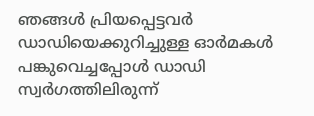ഞങ്ങൾ പ്രിയപ്പെട്ടവർ ഡാഡിയെക്കുറിച്ചുള്ള ഓർമകൾ പങ്കുവെച്ചപ്പോൾ ഡാഡി സ്വർഗത്തിലിരുന്ന്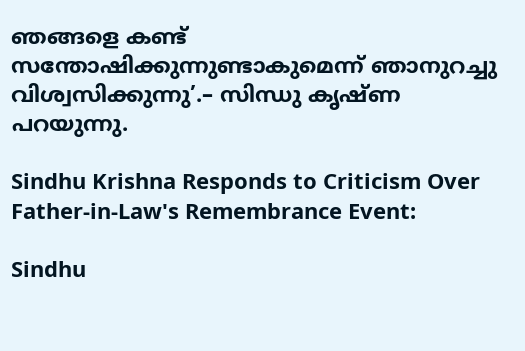ഞങ്ങളെ കണ്ട് സന്തോഷിക്കുന്നുണ്ടാകുമെന്ന് ഞാനുറച്ചു വിശ്വസിക്കുന്നു’.– സിന്ധു കൃഷ്ണ പറയുന്നു.

Sindhu Krishna Responds to Criticism Over Father-in-Law's Remembrance Event:

Sindhu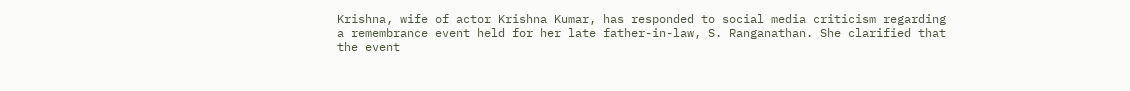Krishna, wife of actor Krishna Kumar, has responded to social media criticism regarding a remembrance event held for her late father-in-law, S. Ranganathan. She clarified that the event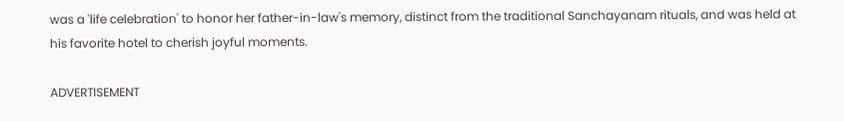was a 'life celebration' to honor her father-in-law's memory, distinct from the traditional Sanchayanam rituals, and was held at his favorite hotel to cherish joyful moments.

ADVERTISEMENT